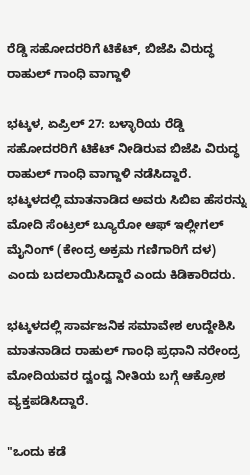ರೆಡ್ಡಿ ಸಹೋದರರಿಗೆ ಟಿಕೆಟ್, ಬಿಜೆಪಿ ವಿರುದ್ಧ ರಾಹುಲ್ ಗಾಂಧಿ ವಾಗ್ದಾಳಿ

ಭಟ್ಕಳ, ಏಪ್ರಿಲ್ 27: ಬಳ್ಳಾರಿಯ ರೆಡ್ಡಿ ಸಹೋದರರಿಗೆ ಟಿಕೆಟ್ ನೀಡಿರುವ ಬಿಜೆಪಿ ವಿರುದ್ಧ ರಾಹುಲ್ ಗಾಂಧಿ ವಾಗ್ದಾಳಿ ನಡೆಸಿದ್ದಾರೆ. ಭಟ್ಕಳದಲ್ಲಿ ಮಾತನಾಡಿದ ಅವರು ಸಿಬಿಐ ಹೆಸರನ್ನು ಮೋದಿ ಸೆಂಟ್ರಲ್ ಬ್ಯೂರೋ ಆಫ್ ಇಲ್ಲೀಗಲ್ ಮೈನಿಂಗ್ (ಕೇಂದ್ರ ಅಕ್ರಮ ಗಣಿಗಾರಿಗೆ ದಳ) ಎಂದು ಬದಲಾಯಿಸಿದ್ದಾರೆ ಎಂದು ಕಿಡಿಕಾರಿದರು.

ಭಟ್ಕಳದಲ್ಲಿ ಸಾರ್ವಜನಿಕ ಸಮಾವೇಶ ಉದ್ದೇಶಿಸಿ ಮಾತನಾಡಿದ ರಾಹುಲ್ ಗಾಂಧಿ ಪ್ರಧಾನಿ ನರೇಂದ್ರ ಮೋದಿಯವರ ದ್ವಂದ್ವ ನೀತಿಯ ಬಗ್ಗೆ ಆಕ್ರೋಶ ವ್ಯಕ್ತಪಡಿಸಿದ್ದಾರೆ.

"ಒಂದು ಕಡೆ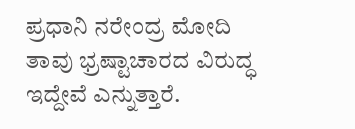ಪ್ರಧಾನಿ ನರೇಂದ್ರ ಮೋದಿ ತಾವು ಭ್ರಷ್ಟಾಚಾರದ ವಿರುದ್ಧ ಇದ್ದೇವೆ ಎನ್ನುತ್ತಾರೆ.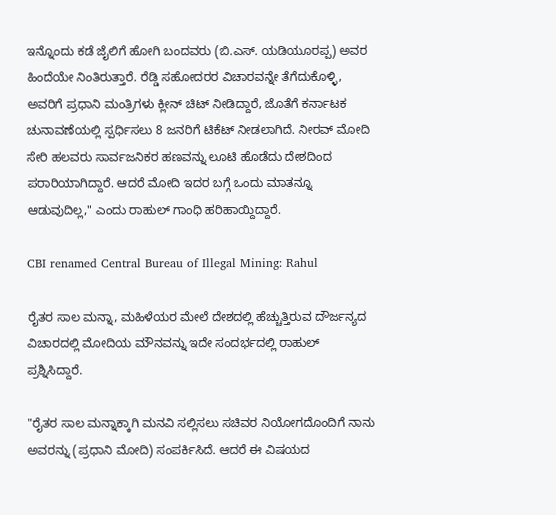ಇನ್ನೊಂದು ಕಡೆ ಜೈಲಿಗೆ ಹೋಗಿ ಬಂದವರು (ಬಿ.ಎಸ್. ಯಡಿಯೂರಪ್ಪ) ಅವರ ಹಿಂದೆಯೇ ನಿಂತಿರುತ್ತಾರೆ. ರೆಡ್ಡಿ ಸಹೋದರರ ವಿಚಾರವನ್ನೇ ತೆಗೆದುಕೊಳ್ಳಿ, ಅವರಿಗೆ ಪ್ರಧಾನಿ ಮಂತ್ರಿಗಳು ಕ್ಲೀನ್ ಚಿಟ್ ನೀಡಿದ್ದಾರೆ, ಜೊತೆಗೆ ಕರ್ನಾಟಕ ಚುನಾವಣೆಯಲ್ಲಿ ಸ್ಪರ್ಧಿಸಲು 8 ಜನರಿಗೆ ಟಿಕೆಟ್ ನೀಡಲಾಗಿದೆ. ನೀರವ್ ಮೋದಿ ಸೇರಿ ಹಲವರು ಸಾರ್ವಜನಿಕರ ಹಣವನ್ನು ಲೂಟಿ ಹೊಡೆದು ದೇಶದಿಂದ ಪರಾರಿಯಾಗಿದ್ದಾರೆ. ಆದರೆ ಮೋದಿ ಇದರ ಬಗ್ಗೆ ಒಂದು ಮಾತನ್ನೂ ಆಡುವುದಿಲ್ಲ," ಎಂದು ರಾಹುಲ್ ಗಾಂಧಿ ಹರಿಹಾಯ್ದಿದ್ದಾರೆ.

CBI renamed Central Bureau of Illegal Mining: Rahul

ರೈತರ ಸಾಲ ಮನ್ನಾ, ಮಹಿಳೆಯರ ಮೇಲೆ ದೇಶದಲ್ಲಿ ಹೆಚ್ಚುತ್ತಿರುವ ದೌರ್ಜನ್ಯದ ವಿಚಾರದಲ್ಲಿ ಮೋದಿಯ ಮೌನವನ್ನು ಇದೇ ಸಂದರ್ಭದಲ್ಲಿ ರಾಹುಲ್ ಪ್ರಶ್ನಿಸಿದ್ದಾರೆ.

"ರೈತರ ಸಾಲ ಮನ್ನಾಕ್ಕಾಗಿ ಮನವಿ ಸಲ್ಲಿಸಲು ಸಚಿವರ ನಿಯೋಗದೊಂದಿಗೆ ನಾನು ಅವರನ್ನು (ಪ್ರಧಾನಿ ಮೋದಿ) ಸಂಪರ್ಕಿಸಿದೆ. ಆದರೆ ಈ ವಿಷಯದ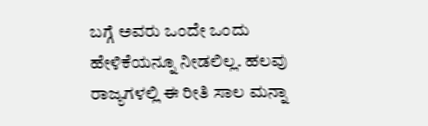ಬಗ್ಗೆ ಅವರು ಒಂದೇ ಒಂದು ಹೇಳಿಕೆಯನ್ನೂ ನೀಡಲಿಲ್ಲ. ಹಲವು ರಾಜ್ಯಗಳಲ್ಲಿ ಈ ರೀತಿ ಸಾಲ ಮನ್ನಾ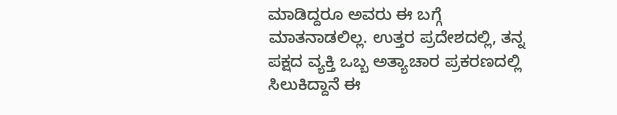ಮಾಡಿದ್ದರೂ ಅವರು ಈ ಬಗ್ಗೆ ಮಾತನಾಡಲಿಲ್ಲ. ಉತ್ತರ ಪ್ರದೇಶದಲ್ಲಿ, ತನ್ನ ಪಕ್ಷದ ವ್ಯಕ್ತಿ ಒಬ್ಬ ಅತ್ಯಾಚಾರ ಪ್ರಕರಣದಲ್ಲಿ ಸಿಲುಕಿದ್ದಾನೆ ಈ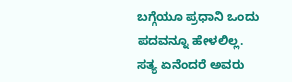ಬಗ್ಗೆಯೂ ಪ್ರಧಾನಿ ಒಂದು ಪದವನ್ನೂ ಹೇಳಲಿಲ್ಲ. ಸತ್ಯ ಏನೆಂದರೆ ಅವರು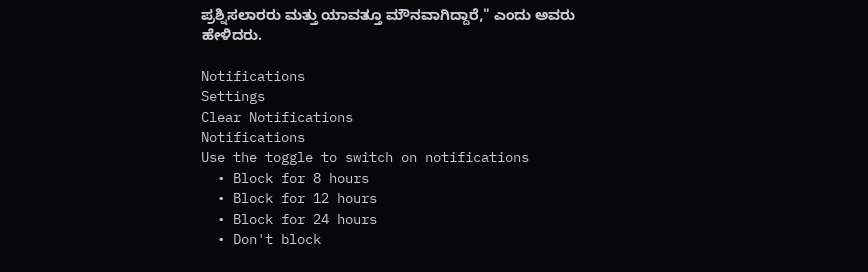ಪ್ರಶ್ನಿಸಲಾರರು ಮತ್ತು ಯಾವತ್ತೂ ಮೌನವಾಗಿದ್ದಾರೆ," ಎಂದು ಅವರು ಹೇಳಿದರು.

Notifications
Settings
Clear Notifications
Notifications
Use the toggle to switch on notifications
  • Block for 8 hours
  • Block for 12 hours
  • Block for 24 hours
  • Don't block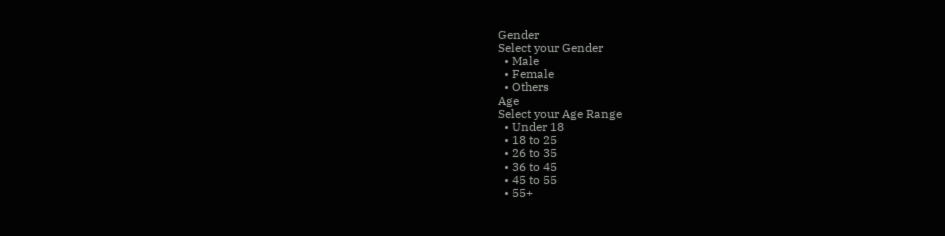Gender
Select your Gender
  • Male
  • Female
  • Others
Age
Select your Age Range
  • Under 18
  • 18 to 25
  • 26 to 35
  • 36 to 45
  • 45 to 55
  • 55+